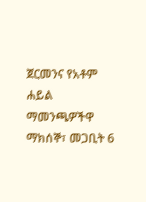ጀርመንና የአቶም ሐይል ማመንጫዎችዋ
ማክሰኞ፣ መጋቢት 6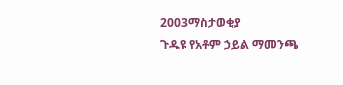2003ማስታወቂያ
ጉዱዩ የአቶም ኃይል ማመንጫ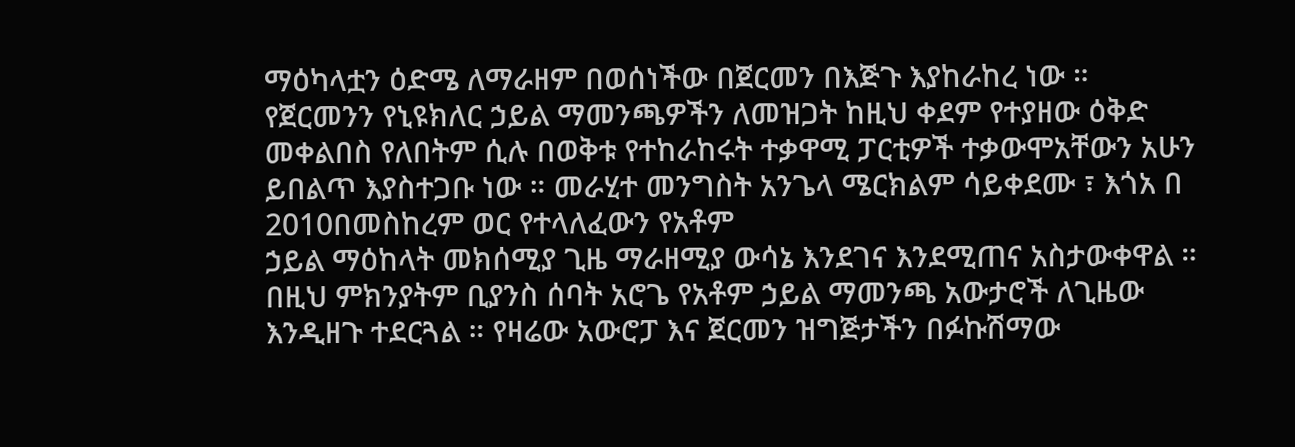ማዕካላቷን ዕድሜ ለማራዘም በወሰነችው በጀርመን በእጅጉ እያከራከረ ነው ። የጀርመንን የኒዩክለር ኃይል ማመንጫዎችን ለመዝጋት ከዚህ ቀደም የተያዘው ዕቅድ መቀልበስ የለበትም ሲሉ በወቅቱ የተከራከሩት ተቃዋሚ ፓርቲዎች ተቃውሞአቸውን አሁን ይበልጥ እያስተጋቡ ነው ። መራሂተ መንግስት አንጌላ ሜርክልም ሳይቀደሙ ፣ እጎአ በ 2010በመስከረም ወር የተላለፈውን የአቶም
ኃይል ማዕከላት መክሰሚያ ጊዜ ማራዘሚያ ውሳኔ እንደገና እንደሚጠና አስታውቀዋል ። በዚህ ምክንያትም ቢያንስ ሰባት አሮጌ የአቶም ኃይል ማመንጫ አውታሮች ለጊዜው እንዲዘጉ ተደርጓል ። የዛሬው አውሮፓ እና ጀርመን ዝግጅታችን በፉኩሽማው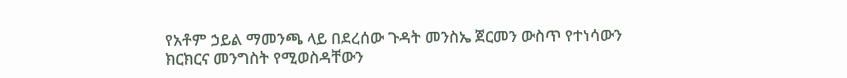የአቶም ኃይል ማመንጫ ላይ በደረሰው ጉዳት መንስኤ ጀርመን ውስጥ የተነሳውን ክርክርና መንግስት የሚወስዳቸውን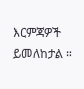እርምጃዎች ይመለከታል ።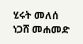ሂሩት መለሰ
ነጋሸ መሐመድ